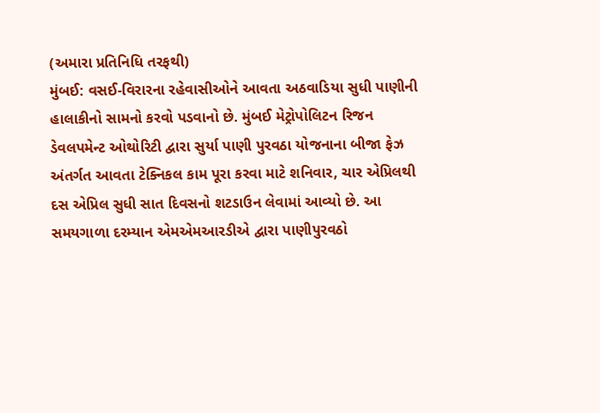(અમારા પ્રતિનિધિ તરફથી)
મુંબઈ: વસઈ-વિરારના રહેવાસીઓને આવતા અઠવાડિયા સુધી પાણીની હાલાકીનો સામનો કરવો પડવાનો છે. મુંબઈ મેટ્રોપોલિટન રિજન ડેવલપમેન્ટ ઓથોરિટી દ્વારા સુર્યા પાણી પુરવઠા યોજનાના બીજા ફેઝ અંતર્ગત આવતા ટેક્નિકલ કામ પૂરા કરવા માટે શનિવાર, ચાર એપ્રિલથી દસ એપ્રિલ સુધી સાત દિવસનો શટડાઉન લેવામાં આવ્યો છે. આ સમયગાળા દરમ્યાન એમએમઆરડીએ દ્વારા પાણીપુરવઠો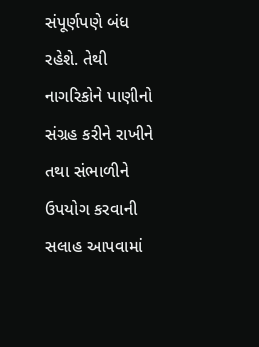સંપૂર્ણપણે બંધ રહેશે. તેથી નાગરિકોને પાણીનો સંગ્રહ કરીને રાખીને તથા સંભાળીને ઉપયોગ કરવાની સલાહ આપવામાં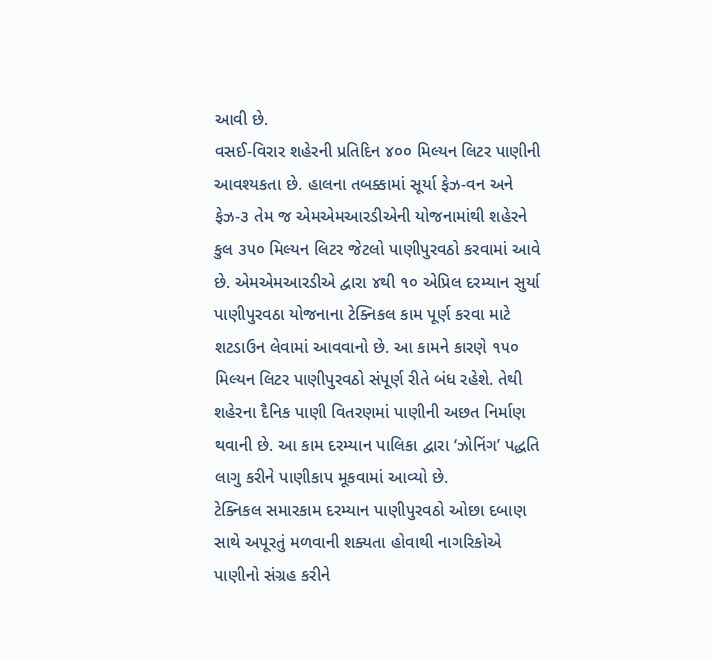આવી છે.
વસઈ-વિરાર શહેરની પ્રતિદિન ૪૦૦ મિલ્યન લિટર પાણીની આવશ્યકતા છે. હાલના તબક્કામાં સૂર્યા ફેઝ-વન અને ફેઝ-૩ તેમ જ એમએમઆરડીએની યોજનામાંથી શહેરને કુલ ૩૫૦ મિલ્યન લિટર જેટલો પાણીપુરવઠો કરવામાં આવે છે. એમએમઆરડીએ દ્વારા ૪થી ૧૦ એપ્રિલ દરમ્યાન સુર્યા પાણીપુરવઠા યોજનાના ટેક્નિકલ કામ પૂર્ણ કરવા માટે શટડાઉન લેવામાં આવવાનો છે. આ કામને કારણે ૧૫૦ મિલ્યન લિટર પાણીપુરવઠો સંપૂર્ણ રીતે બંધ રહેશે. તેથી શહેરના દૈનિક પાણી વિતરણમાં પાણીની અછત નિર્માણ થવાની છે. આ કામ દરમ્યાન પાલિકા દ્વારા ‘ઝોનિંગ’ પદ્ધતિ લાગુ કરીને પાણીકાપ મૂકવામાં આવ્યો છે.
ટેક્નિકલ સમારકામ દરમ્યાન પાણીપુરવઠો ઓછા દબાણ સાથે અપૂરતું મળવાની શક્યતા હોવાથી નાગરિકોએ પાણીનો સંગ્રહ કરીને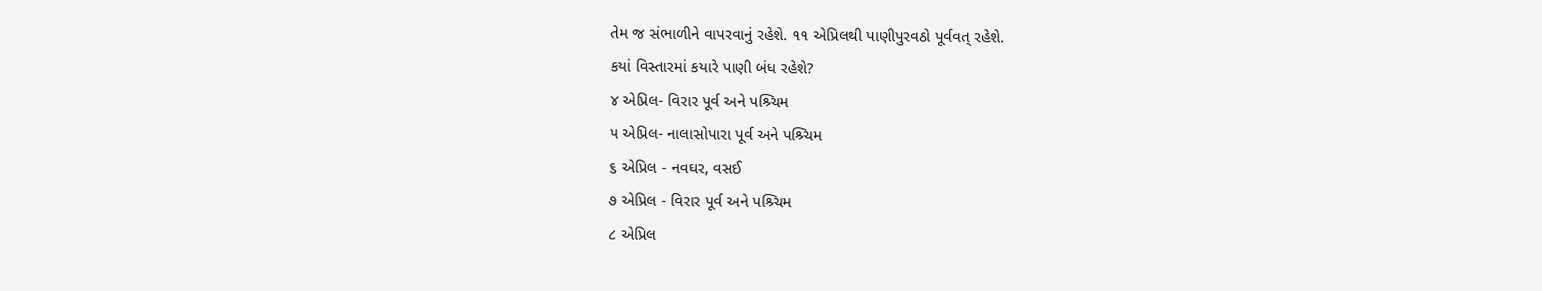તેમ જ સંભાળીને વાપરવાનું રહેશે. ૧૧ એપ્રિલથી પાણીપુરવઠો પૂર્વવત્ રહેશે.
કયાં વિસ્તારમાં કયારે પાણી બંધ રહેશે?
૪ એપ્રિલ- વિરાર પૂર્વ અને પશ્ર્ચિમ
૫ એપ્રિલ- નાલાસોપારા પૂર્વ અને પશ્ર્ચિમ
૬ એપ્રિલ - નવઘર, વસઈ
૭ એપ્રિલ - વિરાર પૂર્વ અને પશ્ર્ચિમ
૮ એપ્રિલ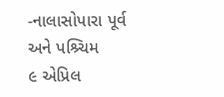-નાલાસોપારા પૂર્વ અને પશ્ર્ચિમ
૯ એપ્રિલ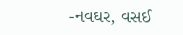-નવઘર, વસઈ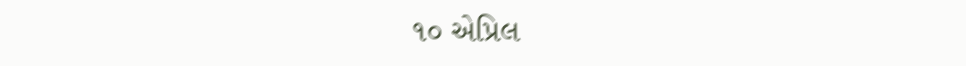૧૦ એપ્રિલ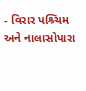- વિરાર પશ્ર્ચિમ અને નાલાસોપારા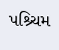પશ્ર્ચિમ